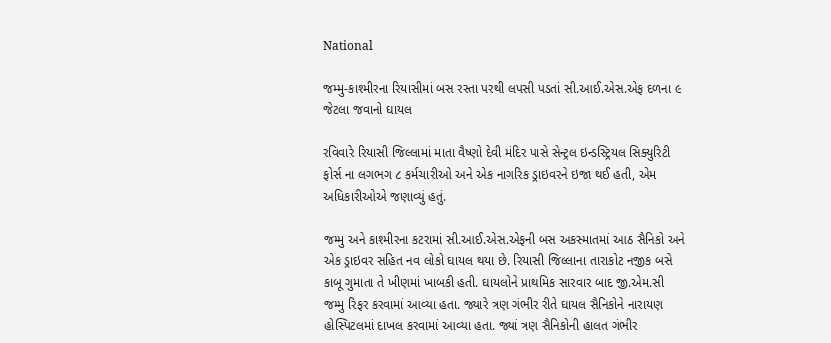National

જમ્મુ-કાશ્મીરના રિયાસીમાં બસ રસ્તા પરથી લપસી પડતાં સી.આઈ.એસ.એફ દળના ૯ જેટલા જવાનો ઘાયલ

રવિવારે રિયાસી જિલ્લામાં માતા વૈષ્ણો દેવી મંદિર પાસે સેન્ટ્રલ ઇન્ડસ્ટ્રિયલ સિક્યુરિટી ફોર્સ ના લગભગ ૮ કર્મચારીઓ અને એક નાગરિક ડ્રાઇવરને ઇજા થઈ હતી, એમ અધિકારીઓએ જણાવ્યું હતું.

જમ્મુ અને કાશ્મીરના કટરામાં સી.આઈ.એસ.એફની બસ અકસ્માતમાં આઠ સૈનિકો અને એક ડ્રાઇવર સહિત નવ લોકો ઘાયલ થયા છે. રિયાસી જિલ્લાના તારાકોટ નજીક બસે કાબૂ ગુમાતા તે ખીણમાં ખાબકી હતી. ઘાયલોને પ્રાથમિક સારવાર બાદ જી.એમ.સી જમ્મુ રિફર કરવામાં આવ્યા હતા. જ્યારે ત્રણ ગંભીર રીતે ઘાયલ સૈનિકોને નારાયણ હોસ્પિટલમાં દાખલ કરવામાં આવ્યા હતા. જ્યાં ત્રણ સૈનિકોની હાલત ગંભીર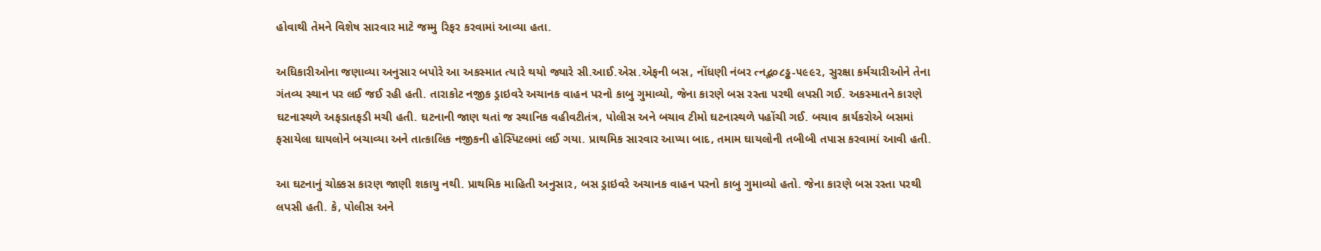હોવાથી તેમને વિશેષ સારવાર માટે જમ્મુ રિફર કરવામાં આવ્યા હતા.

અધિકારીઓના જણાવ્યા અનુસાર બપોરે આ અકસ્માત ત્યારે થયો જ્યારે સી.આઈ.એસ.એફની બસ, નોંધણી નંબર ત્નદ્ભ૦૮ડ્ઢ-૫૯૯૨, સુરક્ષા કર્મચારીઓને તેના ગંતવ્ય સ્થાન પર લઈ જઈ રહી હતી. તારાકોટ નજીક ડ્રાઇવરે અચાનક વાહન પરનો કાબુ ગુમાવ્યો, જેના કારણે બસ રસ્તા પરથી લપસી ગઈ. અકસ્માતને કારણે ઘટનાસ્થળે અફડાતફડી મચી હતી. ઘટનાની જાણ થતાં જ સ્થાનિક વહીવટીતંત્ર, પોલીસ અને બચાવ ટીમો ઘટનાસ્થળે પહોંચી ગઈ. બચાવ કાર્યકરોએ બસમાં ફસાયેલા ઘાયલોને બચાવ્યા અને તાત્કાલિક નજીકની હોસ્પિટલમાં લઈ ગયા. પ્રાથમિક સારવાર આપ્યા બાદ, તમામ ઘાયલોની તબીબી તપાસ કરવામાં આવી હતી.

આ ઘટનાનું ચોક્કસ કારણ જાણી શકાયુ નથી. પ્રાથમિક માહિતી અનુસાર, બસ ડ્રાઇવરે અચાનક વાહન પરનો કાબુ ગુમાવ્યો હતો. જેના કારણે બસ રસ્તા પરથી લપસી હતી. કે, પોલીસ અને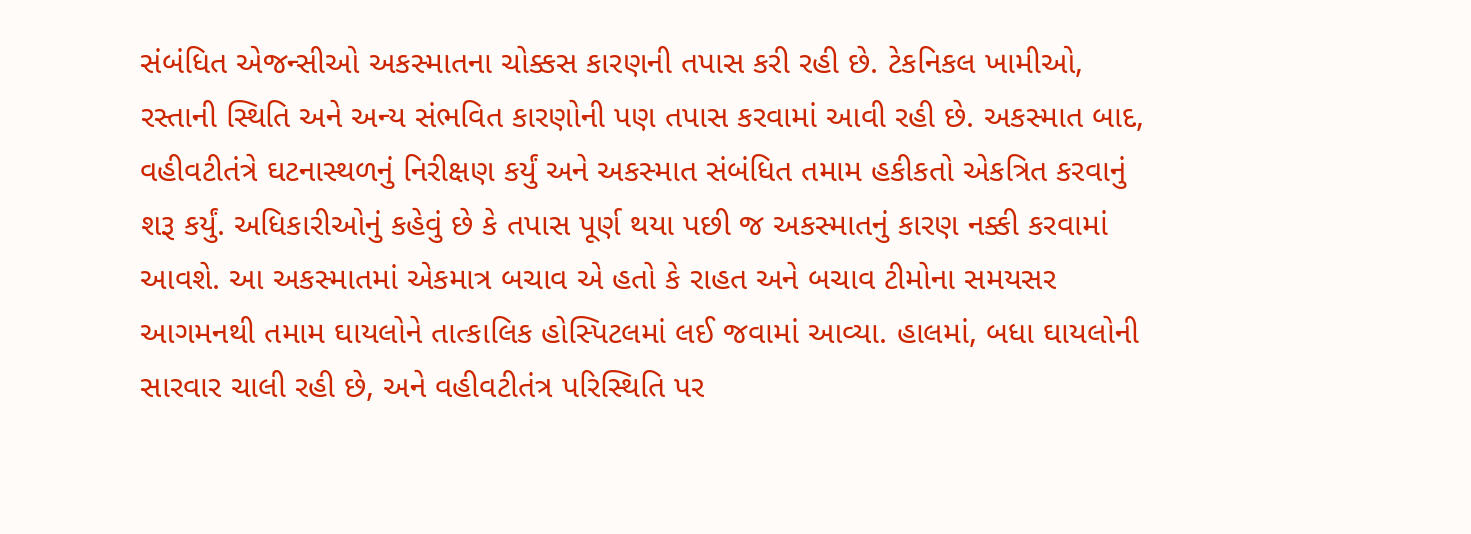સંબંધિત એજન્સીઓ અકસ્માતના ચોક્કસ કારણની તપાસ કરી રહી છે. ટેકનિકલ ખામીઓ, રસ્તાની સ્થિતિ અને અન્ય સંભવિત કારણોની પણ તપાસ કરવામાં આવી રહી છે. અકસ્માત બાદ, વહીવટીતંત્રે ઘટનાસ્થળનું નિરીક્ષણ કર્યું અને અકસ્માત સંબંધિત તમામ હકીકતો એકત્રિત કરવાનું શરૂ કર્યું. અધિકારીઓનું કહેવું છે કે તપાસ પૂર્ણ થયા પછી જ અકસ્માતનું કારણ નક્કી કરવામાં આવશે. આ અકસ્માતમાં એકમાત્ર બચાવ એ હતો કે રાહત અને બચાવ ટીમોના સમયસર આગમનથી તમામ ઘાયલોને તાત્કાલિક હોસ્પિટલમાં લઈ જવામાં આવ્યા. હાલમાં, બધા ઘાયલોની સારવાર ચાલી રહી છે, અને વહીવટીતંત્ર પરિસ્થિતિ પર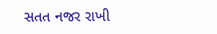સતત નજર રાખી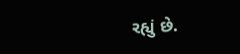રહ્યું છે.